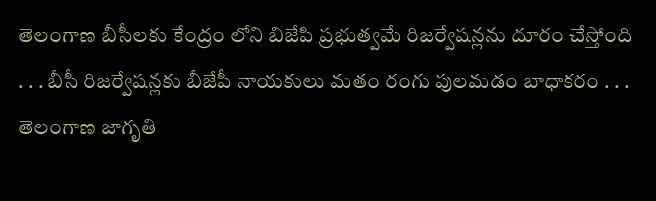తెలంగాణ బీసీలకు కేంద్రం లోని బిజేపి ప్రభుత్వమే రిజర్వేషన్లను దూరం చేస్తోంది
. . . బీసీ రిజర్వేషన్లకు బీజేపీ నాయకులు మతం రంగు పులమడం బాధాకరం . . . తెలంగాణ జాగృతి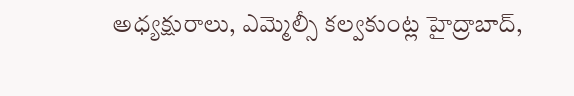అధ్యక్షురాలు, ఎమ్మెల్సీ కల్వకుంట్ల హైద్రాబాద్,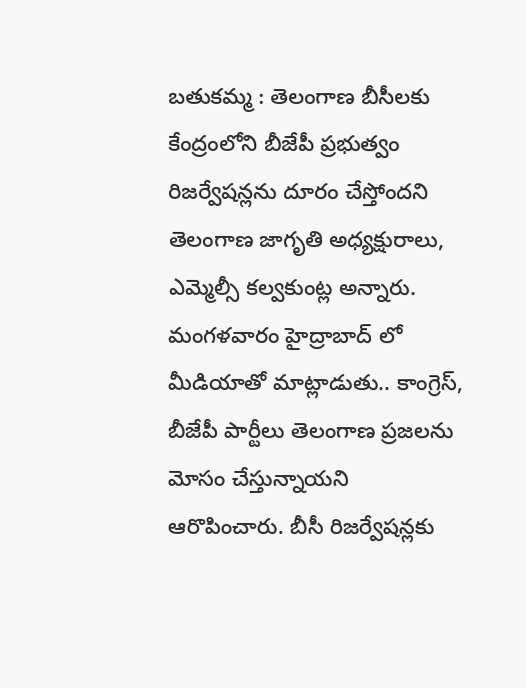బతుకమ్మ : తెలంగాణ బీసీలకు కేంద్రంలోని బీజేపీ ప్రభుత్వం రిజర్వేషన్లను దూరం చేస్తోందని తెలంగాణ జాగృతి అధ్యక్షురాలు, ఎమ్మెల్సీ కల్వకుంట్ల అన్నారు. మంగళవారం హైద్రాబాద్ లో మీడియాతో మాట్లాడుతు.. కాంగ్రెస్, బీజేపీ పార్టీలు తెలంగాణ ప్రజలను మోసం చేస్తున్నాయని ఆరొపించారు. బీసీ రిజర్వేషన్లకు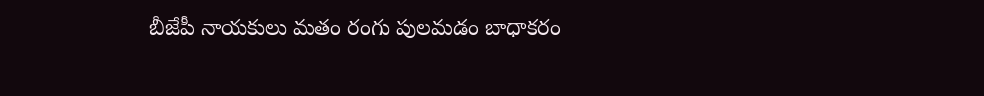బీజేపీ నాయకులు మతం రంగు పులమడం బాధాకరం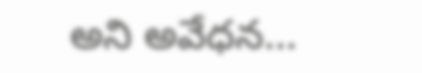అని అవేధన...